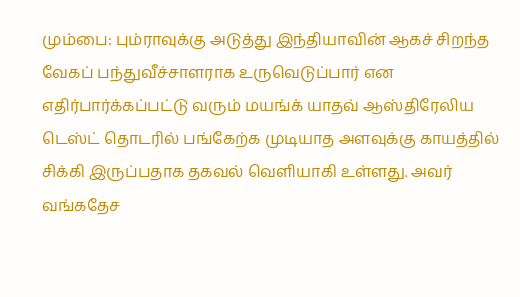மும்பை: பும்ராவுக்கு அடுத்து இந்தியாவின் ஆகச் சிறந்த வேகப் பந்துவீச்சாளராக உருவெடுப்பார் என எதிர்பார்க்கப்பட்டு வரும் மயங்க் யாதவ் ஆஸ்திரேலிய டெஸ்ட் தொடரில் பங்கேற்க முடியாத அளவுக்கு காயத்தில் சிக்கி இருப்பதாக தகவல் வெளியாகி உள்ளது. அவர் வங்கதேச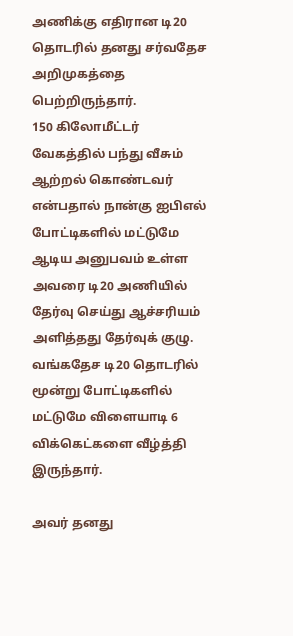அணிக்கு எதிரான டி20 தொடரில் தனது சர்வதேச அறிமுகத்தை பெற்றிருந்தார்.
150 கிலோமீட்டர் வேகத்தில் பந்து வீசும் ஆற்றல் கொண்டவர் என்பதால் நான்கு ஐபிஎல் போட்டிகளில் மட்டுமே ஆடிய அனுபவம் உள்ள அவரை டி20 அணியில் தேர்வு செய்து ஆச்சரியம் அளித்தது தேர்வுக் குழு. வங்கதேச டி20 தொடரில் மூன்று போட்டிகளில் மட்டுமே விளையாடி 6 விக்கெட்களை வீழ்த்தி இருந்தார்.

அவர் தனது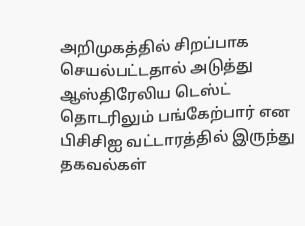அறிமுகத்தில் சிறப்பாக செயல்பட்டதால் அடுத்து ஆஸ்திரேலிய டெஸ்ட் தொடரிலும் பங்கேற்பார் என பிசிசிஐ வட்டாரத்தில் இருந்து தகவல்கள்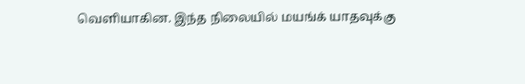வெளியாகின. இந்த நிலையில் மயங்க் யாதவுக்கு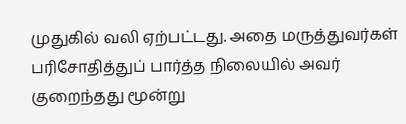முதுகில் வலி ஏற்பட்டது. அதை மருத்துவர்கள் பரிசோதித்துப் பார்த்த நிலையில் அவர் குறைந்தது மூன்று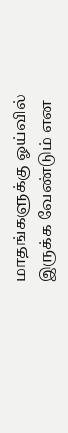மாதங்களுக்கு ஓய்வில் இருக்க வேண்டும் என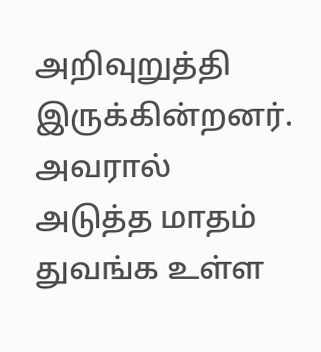அறிவுறுத்தி இருக்கின்றனர்.
அவரால் அடுத்த மாதம் துவங்க உள்ள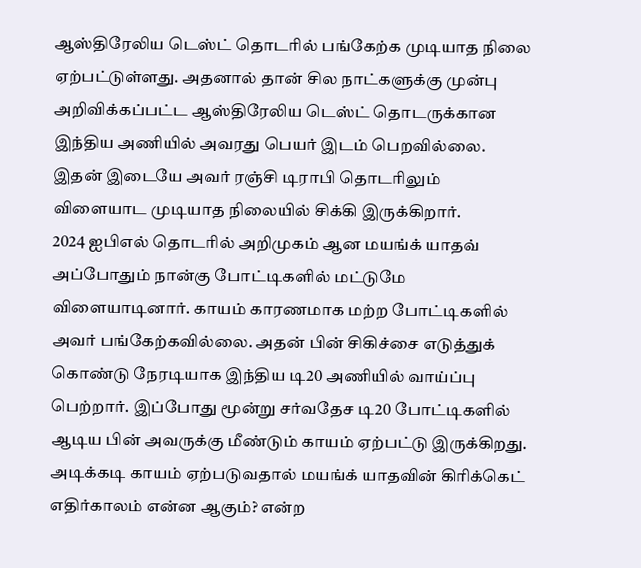ஆஸ்திரேலிய டெஸ்ட் தொடரில் பங்கேற்க முடியாத நிலை ஏற்பட்டுள்ளது. அதனால் தான் சில நாட்களுக்கு முன்பு அறிவிக்கப்பட்ட ஆஸ்திரேலிய டெஸ்ட் தொடருக்கான இந்திய அணியில் அவரது பெயர் இடம் பெறவில்லை. இதன் இடையே அவர் ரஞ்சி டிராபி தொடரிலும் விளையாட முடியாத நிலையில் சிக்கி இருக்கிறார்.
2024 ஐபிஎல் தொடரில் அறிமுகம் ஆன மயங்க் யாதவ் அப்போதும் நான்கு போட்டிகளில் மட்டுமே விளையாடினார். காயம் காரணமாக மற்ற போட்டிகளில் அவர் பங்கேற்கவில்லை. அதன் பின் சிகிச்சை எடுத்துக் கொண்டு நேரடியாக இந்திய டி20 அணியில் வாய்ப்பு பெற்றார். இப்போது மூன்று சர்வதேச டி20 போட்டிகளில் ஆடிய பின் அவருக்கு மீண்டும் காயம் ஏற்பட்டு இருக்கிறது.
அடிக்கடி காயம் ஏற்படுவதால் மயங்க் யாதவின் கிரிக்கெட் எதிர்காலம் என்ன ஆகும்? என்ற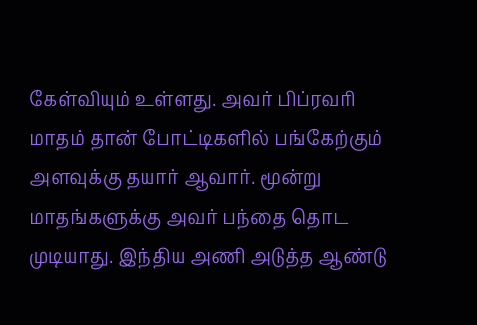கேள்வியும் உள்ளது. அவர் பிப்ரவரி மாதம் தான் போட்டிகளில் பங்கேற்கும் அளவுக்கு தயார் ஆவார். மூன்று மாதங்களுக்கு அவர் பந்தை தொட முடியாது. இந்திய அணி அடுத்த ஆண்டு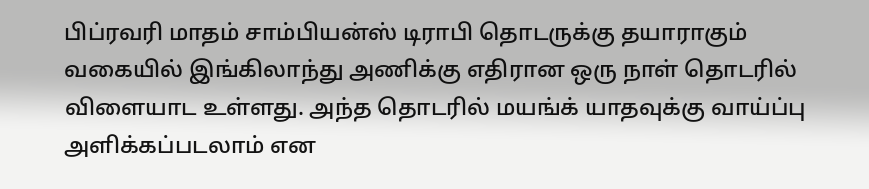பிப்ரவரி மாதம் சாம்பியன்ஸ் டிராபி தொடருக்கு தயாராகும் வகையில் இங்கிலாந்து அணிக்கு எதிரான ஒரு நாள் தொடரில் விளையாட உள்ளது. அந்த தொடரில் மயங்க் யாதவுக்கு வாய்ப்பு அளிக்கப்படலாம் என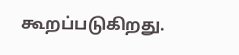கூறப்படுகிறது.